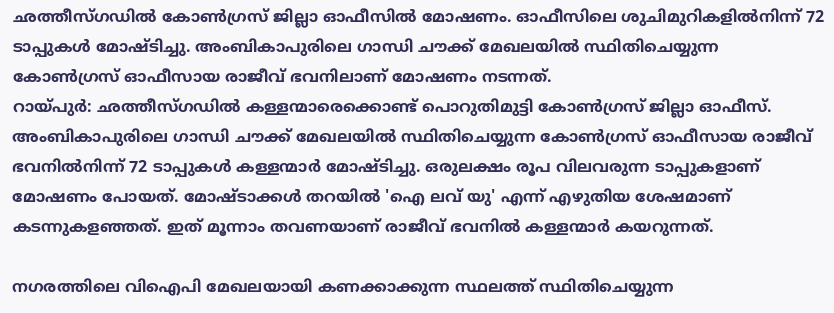ഛത്തീസ്ഗഡിൽ കോൺഗ്രസ് ജില്ലാ ഓഫീസിൽ മോഷണം. ഓഫീസിലെ ശുചിമുറികളിൽനിന്ന് 72 ടാപ്പുകൾ മോഷ്ടിച്ചു. അംബികാപുരിലെ ഗാന്ധി ചൗക്ക് മേഖലയിൽ സ്ഥിതിചെയ്യുന്ന കോൺഗ്രസ് ഓഫീസായ രാജീവ് ഭവനിലാണ് മോഷണം നടന്നത്.
റായ്പുർ: ഛത്തീസ്ഗഡിൽ കള്ളന്മാരെക്കൊണ്ട് പൊറുതിമുട്ടി കോൺഗ്രസ് ജില്ലാ ഓഫീസ്. അംബികാപുരിലെ ഗാന്ധി ചൗക്ക് മേഖലയിൽ സ്ഥിതിചെയ്യുന്ന കോൺഗ്രസ് ഓഫീസായ രാജീവ് ഭവനിൽനിന്ന് 72 ടാപ്പുകൾ കള്ളന്മാർ മോഷ്ടിച്ചു. ഒരുലക്ഷം രൂപ വിലവരുന്ന ടാപ്പുകളാണ് മോഷണം പോയത്. മോഷ്ടാക്കൾ തറയിൽ 'ഐ ലവ് യു' എന്ന് എഴുതിയ ശേഷമാണ് കടന്നുകളഞ്ഞത്. ഇത് മൂന്നാം തവണയാണ് രാജീവ് ഭവനിൽ കള്ളന്മാർ കയറുന്നത്.

നഗരത്തിലെ വിഐപി മേഖലയായി കണക്കാക്കുന്ന സ്ഥലത്ത് സ്ഥിതിചെയ്യുന്ന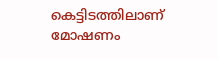കെട്ടിടത്തിലാണ് മോഷണം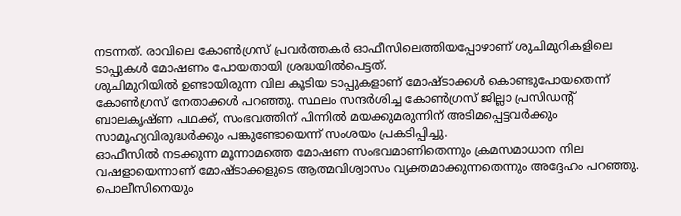നടന്നത്. രാവിലെ കോൺഗ്രസ് പ്രവർത്തകർ ഓഫീസിലെത്തിയപ്പോഴാണ് ശുചിമുറികളിലെ ടാപ്പുകൾ മോഷണം പോയതായി ശ്രദ്ധയിൽപെട്ടത്.
ശുചിമുറിയിൽ ഉണ്ടായിരുന്ന വില കൂടിയ ടാപ്പുകളാണ് മോഷ്ടാക്കൾ കൊണ്ടുപോയതെന്ന് കോൺഗ്രസ് നേതാക്കൾ പറഞ്ഞു. സ്ഥലം സന്ദർശിച്ച കോൺഗ്രസ് ജില്ലാ പ്രസിഡൻ്റ് ബാലകൃഷ്ണ പഥക്ക്, സംഭവത്തിന് പിന്നിൽ മയക്കുമരുന്നിന് അടിമപ്പെട്ടവർക്കും സാമൂഹ്യവിരുദ്ധർക്കും പങ്കുണ്ടോയെന്ന് സംശയം പ്രകടിപ്പിച്ചു.
ഓഫീസിൽ നടക്കുന്ന മൂന്നാമത്തെ മോഷണ സംഭവമാണിതെന്നും ക്രമസമാധാന നില വഷളായെന്നാണ് മോഷ്ടാക്കളുടെ ആത്മവിശ്വാസം വ്യക്തമാക്കുന്നതെന്നും അദ്ദേഹം പറഞ്ഞു. പൊലീസിനെയും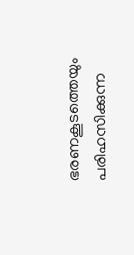ഭരണകൂടത്തെയും പരിഹസിക്കുന്ന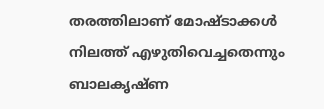തരത്തിലാണ് മോഷ്ടാക്കൾ നിലത്ത് എഴുതിവെച്ചതെന്നും ബാലകൃഷ്ണ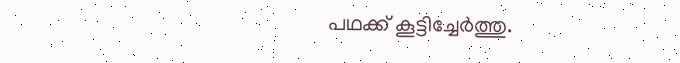പഥക്ക് കൂട്ടിച്ചേർത്തു.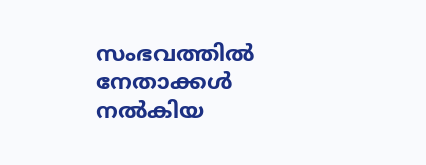സംഭവത്തിൽ നേതാക്കൾ നൽകിയ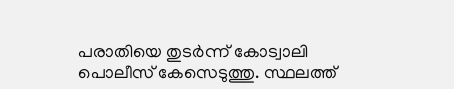പരാതിയെ തുടർന്ന് കോട്വാലി പൊലീസ് കേസെടുത്തു. സ്ഥലത്ത്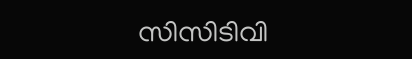സിസിടിവി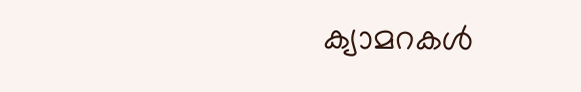ക്യാമറകൾ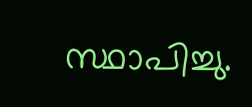സ്ഥാപിച്ചു.